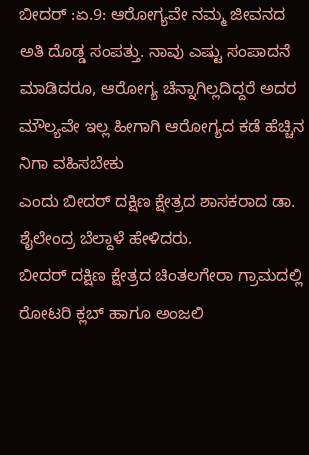ಬೀದರ್ :ಏ.9: ಆರೋಗ್ಯವೇ ನಮ್ಮ ಜೀವನದ ಅತಿ ದೊಡ್ಡ ಸಂಪತ್ತು. ನಾವು ಎಷ್ಟು ಸಂಪಾದನೆ ಮಾಡಿದರೂ, ಆರೋಗ್ಯ ಚೆನ್ನಾಗಿಲ್ಲದಿದ್ದರೆ ಅದರ ಮೌಲ್ಯವೇ ಇಲ್ಲ ಹೀಗಾಗಿ ಆರೋಗ್ಯದ ಕಡೆ ಹೆಚ್ಚಿನ ನಿಗಾ ವಹಿಸಬೇಕು
ಎಂದು ಬೀದರ್ ದಕ್ಷಿಣ ಕ್ಷೇತ್ರದ ಶಾಸಕರಾದ ಡಾ. ಶೈಲೇಂದ್ರ ಬೆಲ್ದಾಳೆ ಹೇಳಿದರು.
ಬೀದರ್ ದಕ್ಷಿಣ ಕ್ಷೇತ್ರದ ಚಿಂತಲಗೇರಾ ಗ್ರಾಮದಲ್ಲಿ ರೋಟರಿ ಕ್ಲಬ್ ಹಾಗೂ ಅಂಜಲಿ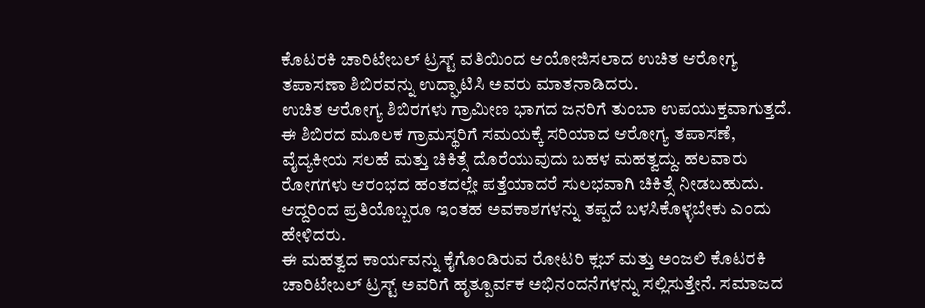ಕೊಟರಕಿ ಚಾರಿಟೇಬಲ್ ಟ್ರಸ್ಟ್ ವತಿಯಿಂದ ಆಯೋಜಿಸಲಾದ ಉಚಿತ ಆರೋಗ್ಯ ತಪಾಸಣಾ ಶಿಬಿರವನ್ನು ಉದ್ಘಾಟಿಸಿ ಅವರು ಮಾತನಾಡಿದರು.
ಉಚಿತ ಆರೋಗ್ಯ ಶಿಬಿರಗಳು ಗ್ರಾಮೀಣ ಭಾಗದ ಜನರಿಗೆ ತುಂಬಾ ಉಪಯುಕ್ತವಾಗುತ್ತದೆ. ಈ ಶಿಬಿರದ ಮೂಲಕ ಗ್ರಾಮಸ್ಥರಿಗೆ ಸಮಯಕ್ಕೆ ಸರಿಯಾದ ಆರೋಗ್ಯ ತಪಾಸಣೆ, ವೈದ್ಯಕೀಯ ಸಲಹೆ ಮತ್ತು ಚಿಕಿತ್ಸೆ ದೊರೆಯುವುದು ಬಹಳ ಮಹತ್ವದ್ದು. ಹಲವಾರು ರೋಗಗಳು ಆರಂಭದ ಹಂತದಲ್ಲೇ ಪತ್ತೆಯಾದರೆ ಸುಲಭವಾಗಿ ಚಿಕಿತ್ಸೆ ನೀಡಬಹುದು. ಆದ್ದರಿಂದ ಪ್ರತಿಯೊಬ್ಬರೂ ಇಂತಹ ಅವಕಾಶಗಳನ್ನು ತಪ್ಪದೆ ಬಳಸಿಕೊಳ್ಳಬೇಕು ಎಂದು ಹೇಳಿದರು.
ಈ ಮಹತ್ವದ ಕಾರ್ಯವನ್ನು ಕೈಗೊಂಡಿರುವ ರೋಟರಿ ಕ್ಲಬ್ ಮತ್ತು ಅಂಜಲಿ ಕೊಟರಕಿ ಚಾರಿಟೇಬಲ್ ಟ್ರಸ್ಟ್ ಅವರಿಗೆ ಹೃತ್ಪೂರ್ವಕ ಅಭಿನಂದನೆಗಳನ್ನು ಸಲ್ಲಿಸುತ್ತೇನೆ. ಸಮಾಜದ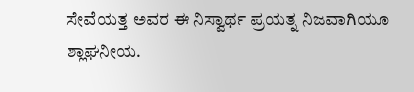ಸೇವೆಯತ್ತ ಅವರ ಈ ನಿಸ್ವಾರ್ಥ ಪ್ರಯತ್ನ ನಿಜವಾಗಿಯೂ ಶ್ಲಾಘನೀಯ.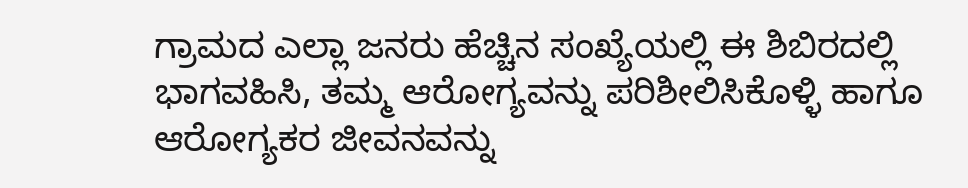ಗ್ರಾಮದ ಎಲ್ಲಾ ಜನರು ಹೆಚ್ಚಿನ ಸಂಖ್ಯೆಯಲ್ಲಿ ಈ ಶಿಬಿರದಲ್ಲಿ ಭಾಗವಹಿಸಿ, ತಮ್ಮ ಆರೋಗ್ಯವನ್ನು ಪರಿಶೀಲಿಸಿಕೊಳ್ಳಿ ಹಾಗೂ ಆರೋಗ್ಯಕರ ಜೀವನವನ್ನು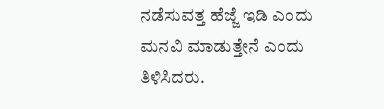ನಡೆಸುವತ್ತ ಹೆಜ್ಜೆ ಇಡಿ ಎಂದು ಮನವಿ ಮಾಡುತ್ತೇನೆ ಎಂದು ತಿಳಿಸಿದರು.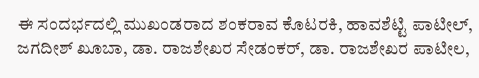ಈ ಸಂದರ್ಭದಲ್ಲಿ ಮುಖಂಡರಾದ ಶಂಕರಾವ ಕೊಟರಕಿ, ಹಾವಶೆಟ್ಟಿ ಪಾಟೀಲ್, ಜಗದೀಶ್ ಖೂಬಾ, ಡಾ. ರಾಜಶೇಖರ ಸೇಡಂಕರ್, ಡಾ. ರಾಜಶೇಖರ ಪಾಟೀಲ,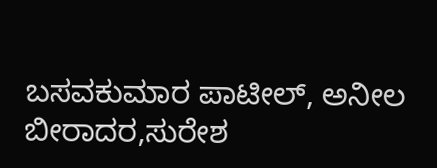ಬಸವಕುಮಾರ ಪಾಟೀಲ್, ಅನೀಲ ಬೀರಾದರ,ಸುರೇಶ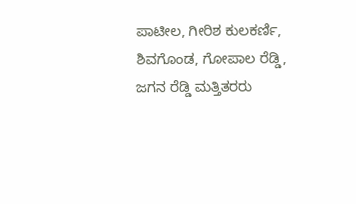ಪಾಟೀಲ, ಗೀರಿಶ ಕುಲಕರ್ಣಿ, ಶಿವಗೊಂಡ, ಗೋಪಾಲ ರೆಡ್ಡಿ, ಜಗನ ರೆಡ್ಡಿ ಮತ್ತಿತರರು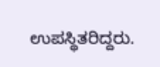ಉಪಸ್ಥಿತರಿದ್ದರು.